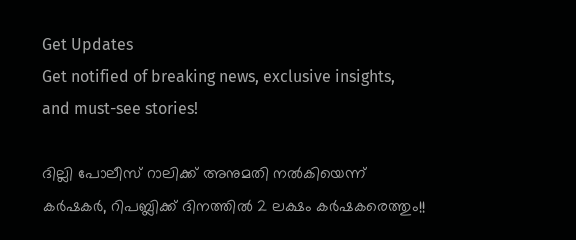Get Updates
Get notified of breaking news, exclusive insights, and must-see stories!

ദില്ലി പോലീസ് റാലിക്ക് അനുമതി നല്‍കിയെന്ന് കര്‍ഷകര്‍, റിപബ്ലിക്ക് ദിനത്തില്‍ 2 ലക്ഷം കര്‍ഷകരെത്തും!!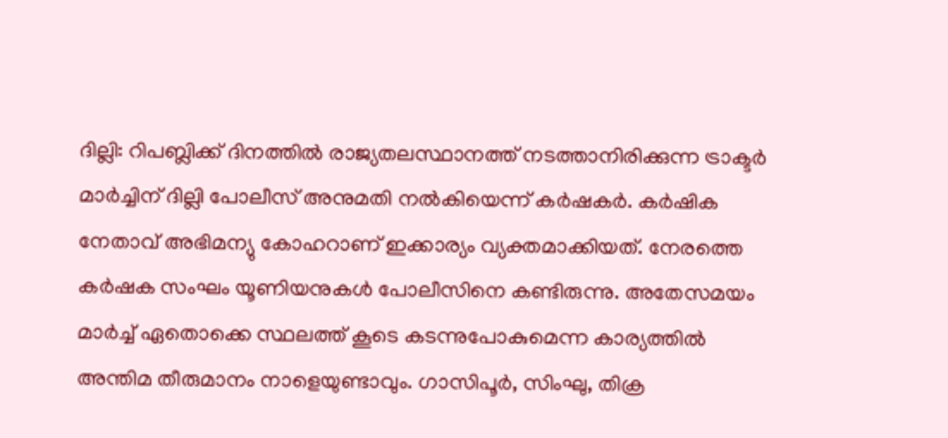ദില്ലി: റിപബ്ലിക്ക് ദിനത്തില്‍ രാജ്യതലസ്ഥാനത്ത് നടത്താനിരിക്കുന്ന ട്രാക്ടര്‍ മാര്‍ച്ചിന് ദില്ലി പോലീസ് അനുമതി നല്‍കിയെന്ന് കര്‍ഷകര്‍. കര്‍ഷിക നേതാവ് അഭിമന്യു കോഹറാണ് ഇക്കാര്യം വ്യക്തമാക്കിയത്. നേരത്തെ കര്‍ഷക സംഘം യൂണിയനുകള്‍ പോലീസിനെ കണ്ടിരുന്നു. അതേസമയം മാര്‍ച്ച് ഏതൊക്കെ സ്ഥലത്ത് കൂടെ കടന്നുപോകുമെന്ന കാര്യത്തില്‍ അന്തിമ തീരുമാനം നാളെയുണ്ടാവും. ഗാസിപൂര്‍, സിംഘു, തിക്ര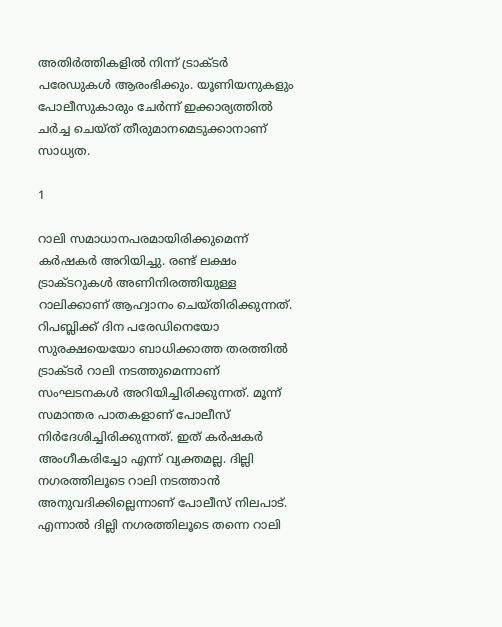അതിര്‍ത്തികളില്‍ നിന്ന് ട്രാക്ടര്‍ പരേഡുകള്‍ ആരംഭിക്കും. യൂണിയനുകളും പോലീസുകാരും ചേര്‍ന്ന് ഇക്കാര്യത്തില്‍ ചര്‍ച്ച ചെയ്ത് തീരുമാനമെടുക്കാനാണ് സാധ്യത.

1

റാലി സമാധാനപരമായിരിക്കുമെന്ന് കര്‍ഷകര്‍ അറിയിച്ചു. രണ്ട് ലക്ഷം ട്രാക്ടറുകള്‍ അണിനിരത്തിയുള്ള റാലിക്കാണ് ആഹ്വാനം ചെയ്തിരിക്കുന്നത്. റിപബ്ലിക്ക് ദിന പരേഡിനെയോ സുരക്ഷയെയോ ബാധിക്കാത്ത തരത്തില്‍ ട്രാക്ടര്‍ റാലി നടത്തുമെന്നാണ് സംഘടനകള്‍ അറിയിച്ചിരിക്കുന്നത്. മൂന്ന് സമാന്തര പാതകളാണ് പോലീസ് നിര്‍ദേശിച്ചിരിക്കുന്നത്. ഇത് കര്‍ഷകര്‍ അംഗീകരിച്ചോ എന്ന് വ്യക്തമല്ല. ദില്ലി നഗരത്തിലൂടെ റാലി നടത്താന്‍ അനുവദിക്കില്ലെന്നാണ് പോലീസ് നിലപാട്. എന്നാല്‍ ദില്ലി നഗരത്തിലൂടെ തന്നെ റാലി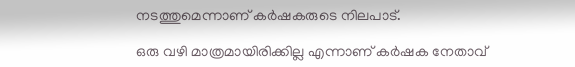നടത്തുമെന്നാണ് കര്‍ഷകരുടെ നിലപാട്.

ഒരു വഴി മാത്രമായിരിക്കില്ല എന്നാണ് കര്‍ഷക നേതാവ്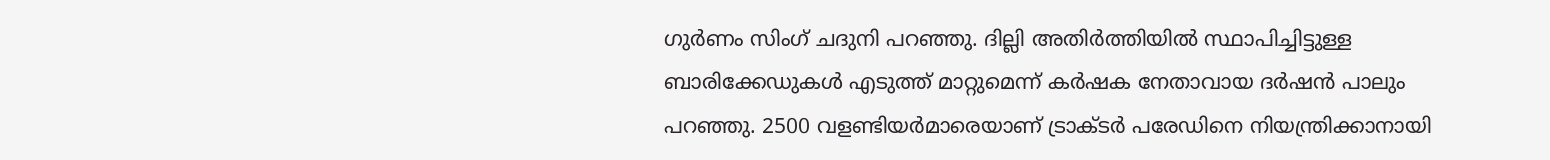ഗുര്‍ണം സിംഗ് ചദുനി പറഞ്ഞു. ദില്ലി അതിര്‍ത്തിയില്‍ സ്ഥാപിച്ചിട്ടുള്ള ബാരിക്കേഡുകള്‍ എടുത്ത് മാറ്റുമെന്ന് കര്‍ഷക നേതാവായ ദര്‍ഷന്‍ പാലും പറഞ്ഞു. 2500 വളണ്ടിയര്‍മാരെയാണ് ട്രാക്ടര്‍ പരേഡിനെ നിയന്ത്രിക്കാനായി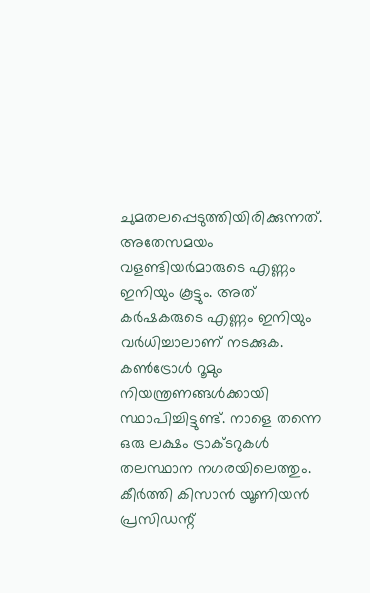ചുമതലപ്പെടുത്തിയിരിക്കുന്നത്. അതേസമയം വളണ്ടിയര്‍മാരുടെ എണ്ണം ഇനിയും കൂട്ടും. അത് കര്‍ഷകരുടെ എണ്ണം ഇനിയും വര്‍ധിച്ചാലാണ് നടക്കുക. കണ്‍ട്രോള്‍ റൂമും നിയന്ത്രണങ്ങള്‍ക്കായി സ്ഥാപിച്ചിട്ടുണ്ട്. നാളെ തന്നെ ഒരു ലക്ഷം ട്രാക്ടറുകള്‍ തലസ്ഥാന നഗരയിലെത്തും. കീര്‍ത്തി കിസാന്‍ യൂണിയന്‍ പ്രസിഡന്റ്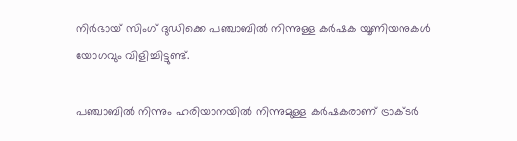നിര്‍ഭായ് സിംഗ് ദുഡിക്കെ പഞ്ചാബില്‍ നിന്നുള്ള കര്‍ഷക യൂണിയനുകള്‍ യോഗവും വിളിച്ചിട്ടുണ്ട്.

പഞ്ചാബില്‍ നിന്നും ഹരിയാനയില്‍ നിന്നുമുള്ള കര്‍ഷകരാണ് ട്രാക്ടര്‍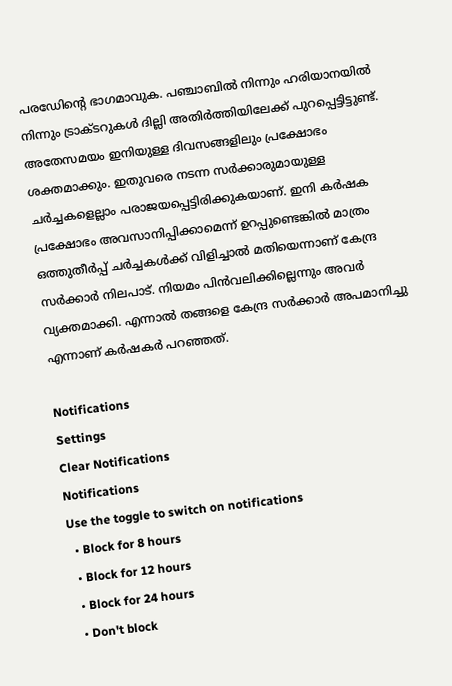പരഡേിന്റെ ഭാഗമാവുക. പഞ്ചാബില്‍ നിന്നും ഹരിയാനയില്‍ നിന്നും ട്രാക്ടറുകള്‍ ദില്ലി അതിര്‍ത്തിയിലേക്ക് പുറപ്പെട്ടിട്ടുണ്ട്. അതേസമയം ഇനിയുള്ള ദിവസങ്ങളിലും പ്രക്ഷോഭം ശക്തമാക്കും. ഇതുവരെ നടന്ന സര്‍ക്കാരുമായുള്ള ചര്‍ച്ചകളെല്ലാം പരാജയപ്പെട്ടിരിക്കുകയാണ്. ഇനി കര്‍ഷക പ്രക്ഷോഭം അവസാനിപ്പിക്കാമെന്ന് ഉറപ്പുണ്ടെങ്കില്‍ മാത്രം ഒത്തുതീര്‍പ്പ് ചര്‍ച്ചകള്‍ക്ക് വിളിച്ചാല്‍ മതിയെന്നാണ് കേന്ദ്ര സര്‍ക്കാര്‍ നിലപാട്. നിയമം പിന്‍വലിക്കില്ലെന്നും അവര്‍ വ്യക്തമാക്കി. എന്നാല്‍ തങ്ങളെ കേന്ദ്ര സര്‍ക്കാര്‍ അപമാനിച്ചു എന്നാണ് കര്‍ഷകര്‍ പറഞ്ഞത്.

Notifications
Settings
Clear Notifications
Notifications
Use the toggle to switch on notifications
  • Block for 8 hours
  • Block for 12 hours
  • Block for 24 hours
  • Don't block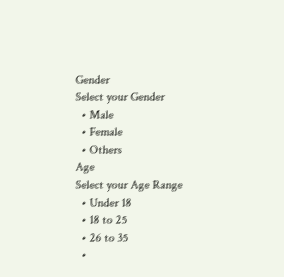Gender
Select your Gender
  • Male
  • Female
  • Others
Age
Select your Age Range
  • Under 18
  • 18 to 25
  • 26 to 35
  •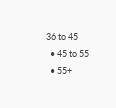36 to 45
  • 45 to 55
  • 55+